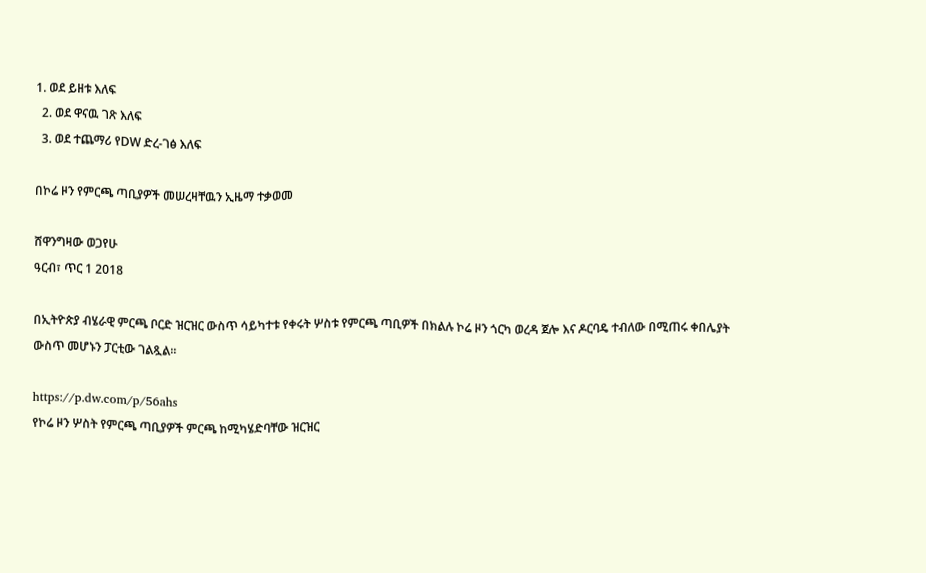1. ወደ ይዘቱ እለፍ
  2. ወደ ዋናዉ ገጽ እለፍ
  3. ወደ ተጨማሪ የDW ድረ-ገፅ እለፍ

በኮሬ ዞን የምርጫ ጣቢያዎች መሠረዛቸዉን ኢዜማ ተቃወመ

ሸዋንግዛው ወጋየሁ
ዓርብ፣ ጥር 1 2018

በኢትዮጵያ ብሄራዊ ምርጫ ቦርድ ዝርዝር ውስጥ ሳይካተቱ የቀሩት ሦስቱ የምርጫ ጣቢዎች በክልሉ ኮሬ ዞን ጎርካ ወረዳ ጀሎ እና ዶርባዴ ተብለው በሚጠሩ ቀበሌያት ውስጥ መሆኑን ፓርቲው ገልጿል፡፡

https://p.dw.com/p/56ahs
የኮሬ ዞን ሦስት የምርጫ ጣቢያዎች ምርጫ ከሚካሄድባቸው ዝርዝር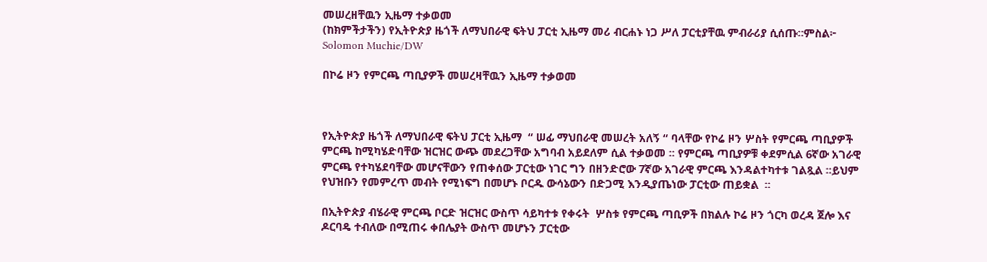መሠረዘቸዉን ኢዜማ ተቃወመ
(ከክምችታችን) የኢትዮጵያ ዜጎች ለማህበራዊ ፍትህ ፓርቲ ኢዜማ መሪ ብርሐኑ ነጋ ሥለ ፓርቲያቸዉ ምብራሪያ ሲሰጡ።ምስል፦ Solomon Muchie/DW

በኮሬ ዞን የምርጫ ጣቢያዎች መሠረዛቸዉን ኢዜማ ተቃወመ



የኢትዮጵያ ዜጎች ለማህበራዊ ፍትህ ፓርቲ ኢዜማ  “ ሠፊ ማህበራዊ መሠረት አለኝ “ ባላቸው የኮሬ ዞን ሦስት የምርጫ ጣቢያዎች ምርጫ ከሚካሄድባቸው ዝርዝር ውጭ መደረጋቸው አግባብ አይደለም ሲል ተቃወመ ፡፡ የምርጫ ጣቢያዎቹ ቀደምሲል 6ኛው አገራዊ ምርጫ የተካሄደባቸው መሆናቸውን የጠቀሰው ፓርቲው ነገር ግን በዘንድሮው 7ኛው አገራዊ ምርጫ እንዳልተካተቱ ገልጿል ፡፡ይህም  የህዝቡን የመምረጥ መብት የሚነፍግ በመሆኑ ቦርዱ ውሳኔውን በድጋሚ እንዲያጤነው ፓርቲው ጠይቋል  ፡፡

በኢትዮጵያ ብሄራዊ ምርጫ ቦርድ ዝርዝር ውስጥ ሳይካተቱ የቀሩት  ሦስቱ የምርጫ ጣቢዎች በክልሉ ኮሬ ዞን ጎርካ ወረዳ ጀሎ እና ዶርባዴ ተብለው በሚጠሩ ቀበሌያት ውስጥ መሆኑን ፓርቲው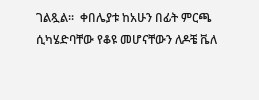ገልጿል፡፡  ቀበሌያቱ ከአሁን በፊት ምርጫ ሲካሄድባቸው የቆዩ መሆናቸውን ለዶቼ ቬለ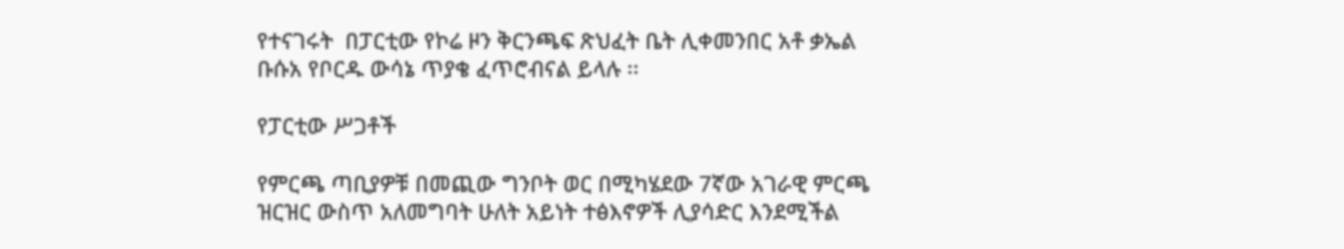የተናገሩት  በፓርቲው የኮሬ ዞን ቅርንጫፍ ጽህፈት ቤት ሊቀመንበር አቶ ቃኤል ቡሱአ የቦርዱ ውሳኔ ጥያቄ ፈጥሮብናል ይላሉ ፡፡

የፓርቲው ሥጋቶች

የምርጫ ጣቢያዎቹ በመጪው ግንቦት ወር በሚካሄደው 7ኛው አገራዊ ምርጫ ዝርዝር ውስጥ አለመግባት ሁለት አይነት ተፅእኖዎች ሊያሳድር እንደሚችል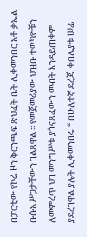በፓርቲው የኮሬ ዞን ቅርንጫፍ ጽህፈት ቤት ሊቀመንበር አቶ ቃኤል ቡሱአ ሥጋታቸውን ገልጸዋል ፡፡ የመጀመሪያው ህዝቡ ተወካዮቹን ለመምረጥ ህገ መንግሥቱ ያጎናጸፈውን መብት እንዳይጠቀም ያደረገዋል ያሉት ሊቀመንበሩ “ በሁለተኛ ደረጃ  ቀበሌያቱ ሠፊ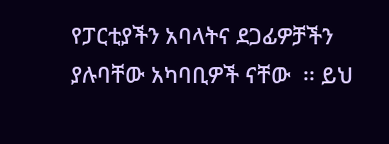የፓርቲያችን አባላትና ደጋፊዎቻችን ያሉባቸው አካባቢዎች ናቸው  ፡፡ ይህ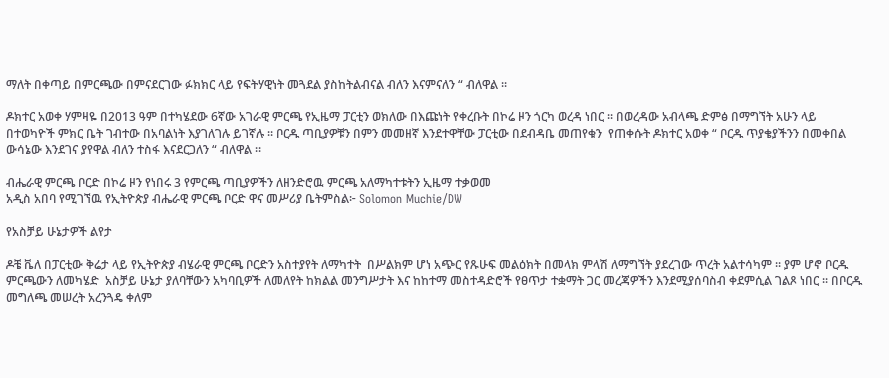ማለት በቀጣይ በምርጫው በምናደርገው ፉክክር ላይ የፍትሃዊነት መጓደል ያስከትልብናል ብለን እናምናለን “ ብለዋል ፡፡

ዶክተር አወቀ ሃምዛዬ በ2013 ዓም በተካሄደው 6ኛው አገራዊ ምርጫ የኢዜማ ፓርቲን ወክለው በእጩነት የቀረቡት በኮሬ ዞን ጎርካ ወረዳ ነበር ፡፡ በወረዳው አብላጫ ድምፅ በማግኘት አሁን ላይ  በተወካዮች ምክር ቤት ገብተው በአባልነት እያገለገሉ ይገኛሉ ፡፡ ቦርዱ ጣቢያዎቹን በምን መመዘኛ እንደተዋቸው ፓርቲው በደብዳቤ መጠየቁን  የጠቀሱት ዶክተር አወቀ “ ቦርዱ ጥያቄያችንን በመቀበል ውሳኔው እንደገና ያየዋል ብለን ተስፋ እናደርጋለን “ ብለዋል ፡፡

ብሔራዊ ምርጫ ቦርድ በኮሬ ዞን የነበሩ 3 የምርጫ ጣቢያዎችን ለዘንድሮዉ ምርጫ አለማካተቱትን ኢዜማ ተቃወመ
አዲስ አበባ የሚገኘዉ የኢትዮጵያ ብሔራዊ ምርጫ ቦርድ ዋና መሥሪያ ቤትምስል፦ Solomon Muchie/DW

የአስቻይ ሁኔታዎች ልየታ

ዶቼ ቬለ በፓርቲው ቅሬታ ላይ የኢትዮጵያ ብሄራዊ ምርጫ ቦርድን አስተያየት ለማካተት  በሥልክም ሆነ አጭር የጹሁፍ መልዕክት በመላክ ምላሽ ለማግኘት ያደረገው ጥረት አልተሳካም ፡፡ ያም ሆኖ ቦርዱ ምርጫውን ለመካሄድ  አስቻይ ሁኔታ ያለባቸውን አካባቢዎች ለመለየት ከክልል መንግሥታት እና ከከተማ መስተዳድሮች የፀጥታ ተቋማት ጋር መረጃዎችን እንደሚያሰባስብ ቀደምሲል ገልጾ ነበር ፡፡ በቦርዱ መግለጫ መሠረት አረንጓዴ ቀለም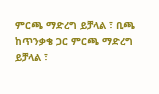ምርጫ ማድረግ ይቻላል ፣ ቢጫ ከጥንቃቄ ጋር ምርጫ ማድረግ ይቻላል ፣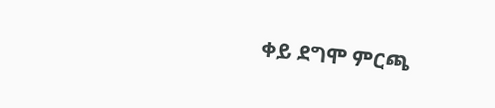ቀይ ደግሞ ምርጫ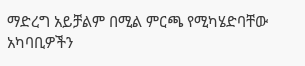ማድረግ አይቻልም በሚል ምርጫ የሚካሄድባቸው አካባቢዎችን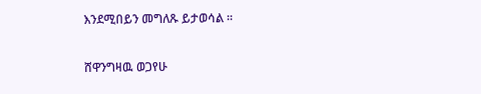እንደሚበይን መግለጹ ይታወሳል ፡፡

ሸዋንግዛዉ ወጋየሁ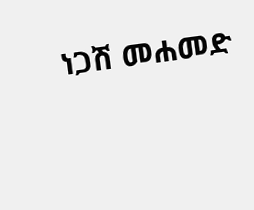ነጋሽ መሐመድ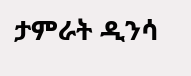ታምራት ዲንሳ